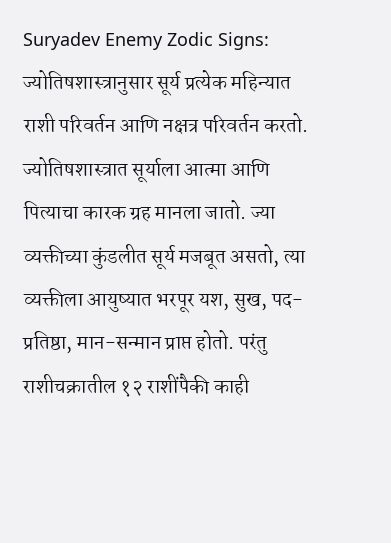Suryadev Enemy Zodic Signs: ज्योतिषशास्त्रानुसार सूर्य प्रत्येक महिन्यात राशी परिवर्तन आणि नक्षत्र परिवर्तन करतो. ज्योतिषशास्त्रात सूर्याला आत्मा आणि पित्याचा कारक ग्रह मानला जातो. ज्या व्यक्तीच्या कुंडलीत सूर्य मजबूत असतो, त्या व्यक्तीला आयुष्यात भरपूर यश, सुख, पद-प्रतिष्ठा, मान-सन्मान प्राप्त होतो. परंतु राशीचक्रातील १२ राशींपैकी काही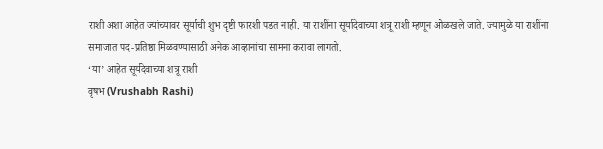राशी अशा आहेत ज्यांच्यावर सूर्याची शुभ दृष्टी फारशी पडत नाही. या राशींना सूर्यादेवाच्या शत्रू राशी म्हणून ओळखले जाते. ज्यामुळे या राशींना समाजात पद-प्रतिष्ठा मिळवण्यासाठी अनेक आव्हानांचा सामना करावा लागतो.
‘या’ आहेत सूर्यदेवाच्या शत्रू राशी
वृषभ (Vrushabh Rashi)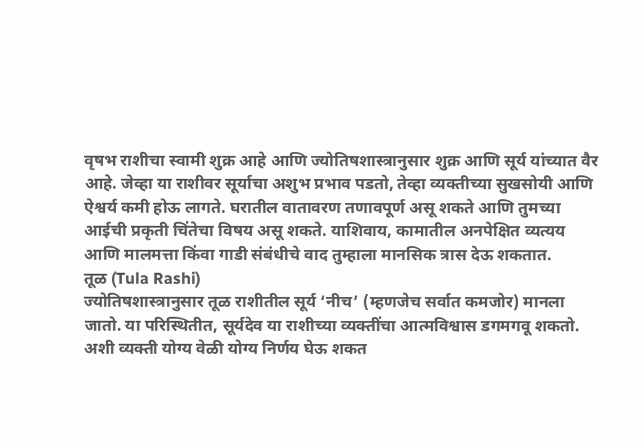वृषभ राशीचा स्वामी शुक्र आहे आणि ज्योतिषशास्त्रानुसार शुक्र आणि सूर्य यांच्यात वैर आहे. जेव्हा या राशीवर सूर्याचा अशुभ प्रभाव पडतो, तेव्हा व्यक्तीच्या सुखसोयी आणि ऐश्वर्य कमी होऊ लागते. घरातील वातावरण तणावपूर्ण असू शकते आणि तुमच्या आईची प्रकृती चिंतेचा विषय असू शकते. याशिवाय, कामातील अनपेक्षित व्यत्यय आणि मालमत्ता किंवा गाडी संबंधीचे वाद तुम्हाला मानसिक त्रास देऊ शकतात.
तूळ (Tula Rashi)
ज्योतिषशास्त्रानुसार तूळ राशीतील सूर्य ‘नीच’ (म्हणजेच सर्वात कमजोर) मानला जातो. या परिस्थितीत, सूर्यदेव या राशीच्या व्यक्तींचा आत्मविश्वास डगमगवू शकतो. अशी व्यक्ती योग्य वेळी योग्य निर्णय घेऊ शकत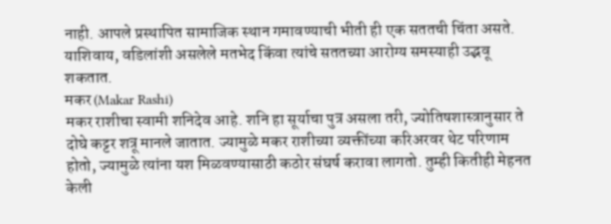नाही. आपले प्रस्थापित सामाजिक स्थान गमावण्याची भीती ही एक सततची चिंता असते. याशिवाय, वडिलांशी असलेले मतभेद किंवा त्यांचे सततच्या आरोग्य समस्याही उद्भवू शकतात.
मकर (Makar Rashi)
मकर राशीचा स्वामी शनिदेव आहे. शनि हा सूर्याचा पुत्र असला तरी, ज्योतिषशास्त्रानुसार ते दोघे कट्टर शत्रू मानले जातात. ज्यामुळे मकर राशीच्या व्यक्तींच्या करिअरवर थेट परिणाम होतो, ज्यामुळे त्यांना यश मिळवण्यासाठी कठोर संघर्ष करावा लागतो. तुम्ही कितीही मेहनत केली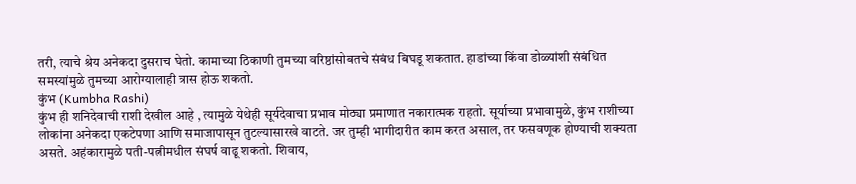तरी, त्याचे श्रेय अनेकदा दुसराच घेतो. कामाच्या ठिकाणी तुमच्या वरिष्ठांसोबतचे संबंध बिघडू शकतात. हाडांच्या किंवा डोळ्यांशी संबंधित समस्यांमुळे तुमच्या आरोग्यालाही त्रास होऊ शकतो.
कुंभ (Kumbha Rashi)
कुंभ ही शनिदेवाची राशी देखील आहे , त्यामुळे येथेही सूर्यदेवाचा प्रभाव मोठ्या प्रमाणात नकारात्मक राहतो. सूर्याच्या प्रभावामुळे, कुंभ राशीच्या लोकांना अनेकदा एकटेपणा आणि समाजापासून तुटल्यासारखे वाटते. जर तुम्ही भागीदारीत काम करत असाल, तर फसवणूक होण्याची शक्यता असते. अहंकारामुळे पती-पत्नीमधील संघर्ष वाढू शकतो. शिवाय,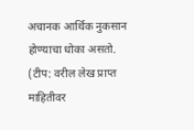अचानक आर्थिक नुकसान होण्याचा धोका असतो.
(टीप: वरील लेख प्राप्त माहितीवर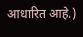आधारित आहे.)